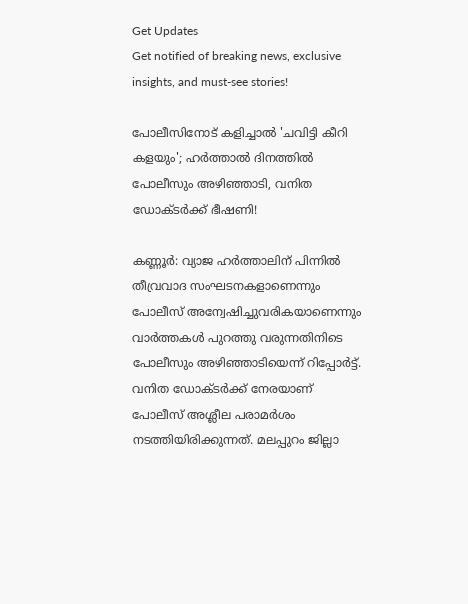Get Updates
Get notified of breaking news, exclusive insights, and must-see stories!

പോലീസിനോട് കളിച്ചാൽ 'ചവിട്ടി കീറി കളയും'; ഹർത്താൽ ദിനത്തിൽ പോലീസും അഴിഞ്ഞാടി, വനിത ഡോക്ടർക്ക് ഭീഷണി!

കണ്ണൂർ: വ്യാജ ഹർത്താലിന് പിന്നിൽ തീവ്രവാദ സംഘടനകളാണെന്നും പോലീസ് അന്വേഷിച്ചുവരികയാണെന്നും വാർത്തകൾ പുറത്തു വരുന്നതിനിടെ പോലീസും അഴിഞ്ഞാടിയെന്ന് റിപ്പോർട്ട്. വനിത ഡോക്ടർക്ക് നേരയാണ് പോലീസ് അശ്ലീല പരാമർശം നടത്തിയിരിക്കുന്നത്. മലപ്പുറം ജില്ലാ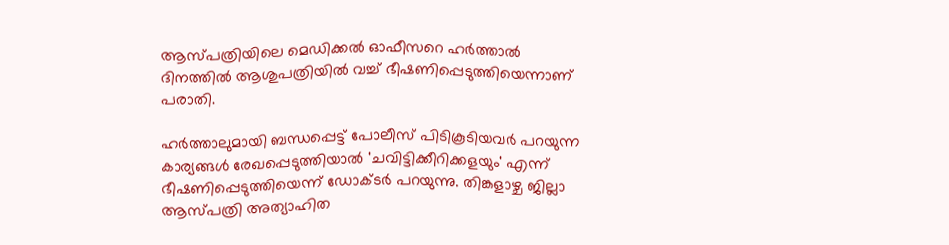ആസ്പത്രിയിലെ മെഡിക്കല്‍ ഓഫീസറെ ഹർത്താൽ ദിനത്തിൽ ആശുപത്രിയിൽ വച്ച് ഭീഷണിപ്പെടുത്തിയെന്നാണ് പരാതി.

ഹര്‍ത്താലുമായി ബന്ധപ്പെട്ട് പോലീസ് പിടികൂടിയവര്‍ പറയുന്ന കാര്യങ്ങള്‍ രേഖപ്പെടുത്തിയാല്‍ 'ചവിട്ടിക്കീറിക്കളയും' എന്ന് ഭീഷണിപ്പെടുത്തിയെന്ന് ഡോക്ടർ പറയുന്നു. തിങ്കളാഴ്ച ജില്ലാ ആസ്പത്രി അത്യാഹിത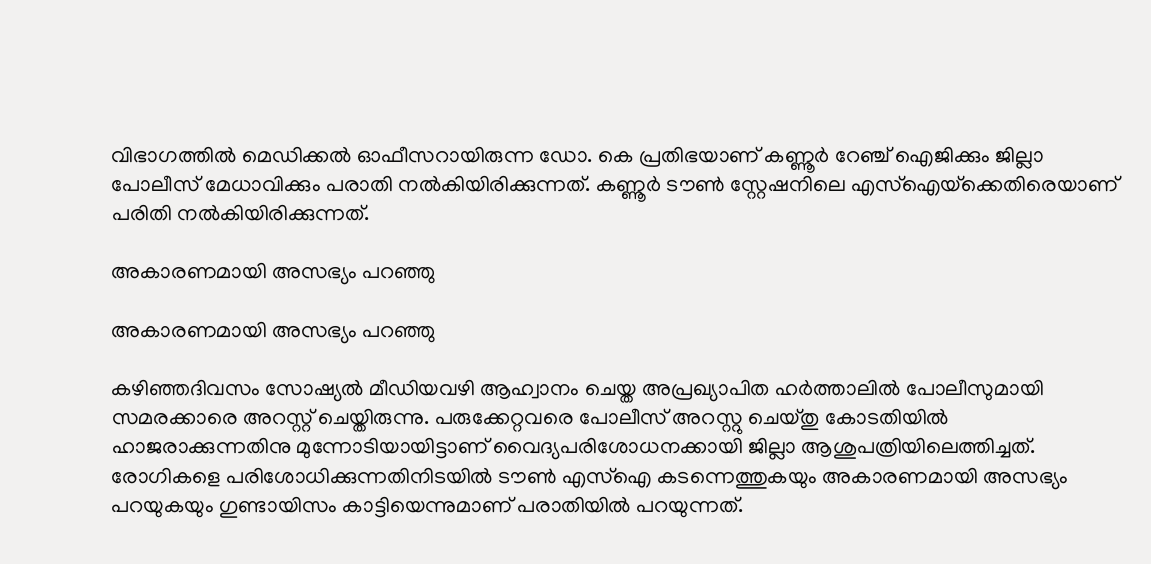വിഭാഗത്തില്‍ മെഡിക്കല്‍ ഓഫീസറായിരുന്ന ഡോ. കെ പ്രതിഭയാണ് കണ്ണൂര്‍ റേഞ്ച് ഐജിക്കും ജില്ലാ പോലീസ് മേധാവിക്കും പരാതി നൽകിയിരിക്കുന്നത്. കണ്ണൂര്‍ ടൗണ്‍ സ്റ്റേഷനിലെ എസ്‌ഐയ്‌ക്കെതിരെയാണ് പരിതി നൽകിയിരിക്കുന്നത്.

അകാരണമായി അസഭ്യം പറഞ്ഞു

അകാരണമായി അസഭ്യം പറഞ്ഞു

കഴിഞ്ഞദിവസം സോഷ്യല്‍ മീഡിയവഴി ആഹ്വാനം ചെയ്ത അപ്രഖ്യാപിത ഹര്‍ത്താലില്‍ പോലീസുമായി സമരക്കാരെ അറസ്റ്റ് ചെയ്തിരുന്നു. പരുക്കേറ്റവരെ പോലീസ് അറസ്റ്റു ചെയ്തു കോടതിയില്‍ ഹാജരാക്കുന്നതിനു മുന്നോടിയായിട്ടാണ് വൈദ്യപരിശോധനക്കായി ജില്ലാ ആശുപത്രിയിലെത്തിച്ചത്. രോഗികളെ പരിശോധിക്കുന്നതിനിടയില്‍ ടൗണ്‍ എസ്ഐ കടന്നെത്തുകയും അകാരണമായി അസഭ്യം പറയുകയും ഗുണ്ടായിസം കാട്ടിയെന്നുമാണ് പരാതിയില്‍ പറയുന്നത്.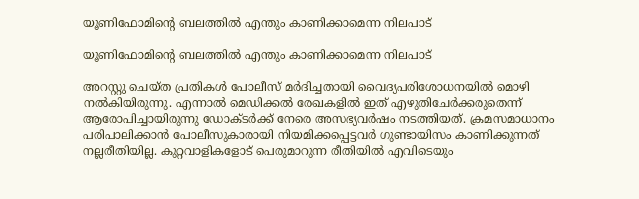യൂണിഫോമിന്റെ ബലത്തിൽ എന്തും കാണിക്കാമെന്ന നിലപാട്

യൂണിഫോമിന്റെ ബലത്തിൽ എന്തും കാണിക്കാമെന്ന നിലപാട്

അറസ്റ്റു ചെയ്ത പ്രതികള്‍ പോലീസ് മര്‍ദിച്ചതായി വൈദ്യപരിശോധനയില്‍ മൊഴി നല്‍കിയിരുന്നു. എന്നാല്‍ മെഡിക്കല്‍ രേഖകളില്‍ ഇത് എഴുതിചേര്‍ക്കരുതെന്ന് ആരോപിച്ചായിരുന്നു ഡോക്ടര്‍ക്ക് നേരെ അസഭ്യവര്‍ഷം നടത്തിയത്. ക്രമസമാധാനം പരിപാലിക്കാന്‍ പോലീസുകാരായി നിയമിക്കപ്പെട്ടവര്‍ ഗുണ്ടായിസം കാണിക്കുന്നത് നല്ലരീതിയില്ല. കുറ്റവാളികളോട് പെരുമാറുന്ന രീതിയില്‍ എവിടെയും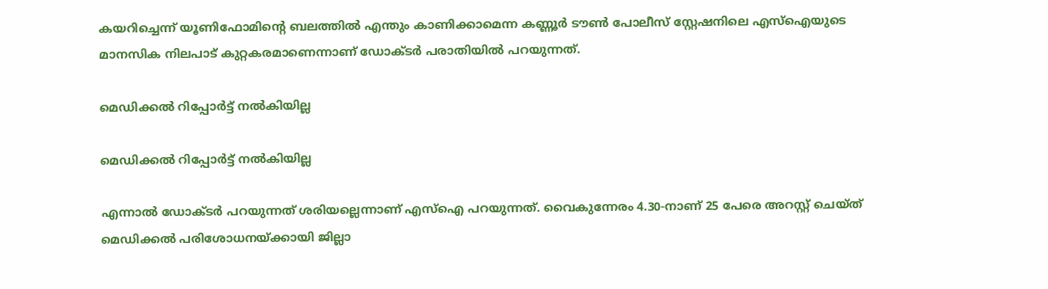കയറിച്ചെന്ന് യൂണിഫോമിന്റെ ബലത്തില്‍ എന്തും കാണിക്കാമെന്ന കണ്ണൂര്‍ ടൗണ്‍ പോലീസ് സ്റ്റേഷനിലെ എസ്ഐയുടെ മാനസിക നിലപാട് കുറ്റകരമാണെന്നാണ് ഡോക്ടർ പരാതിയിൽ പറയുന്നത്.

മെഡിക്കൽ റിപ്പോർട്ട് നൽകിയില്ല

മെഡിക്കൽ റിപ്പോർട്ട് നൽകിയില്ല

എന്നാൽ ഡോക്ടർ പറയുന്നത് ശരിയല്ലെന്നാണ് എസ്ഐ പറയുന്നത്. വൈകുന്നേരം 4.30-നാണ് 25 പേരെ അറസ്റ്റ് ചെയ്ത് മെഡിക്കല്‍ പരിശോധനയ്ക്കായി ജില്ലാ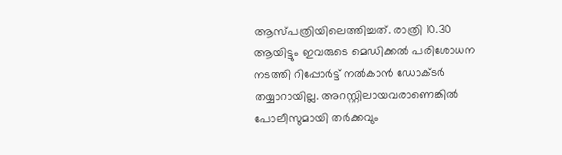ആസ്പത്രിയിലെത്തിച്ചത്. രാത്രി 10.30 ആയിട്ടും ഇവരുടെ മെഡിക്കല്‍ പരിശോധന നടത്തി റിപ്പോര്‍ട്ട് നല്‍കാന്‍ ഡോക്ടര്‍ തയ്യാറായില്ല. അറസ്റ്റിലായവരാണെങ്കില്‍ പോലീസുമായി തര്‍ക്കവും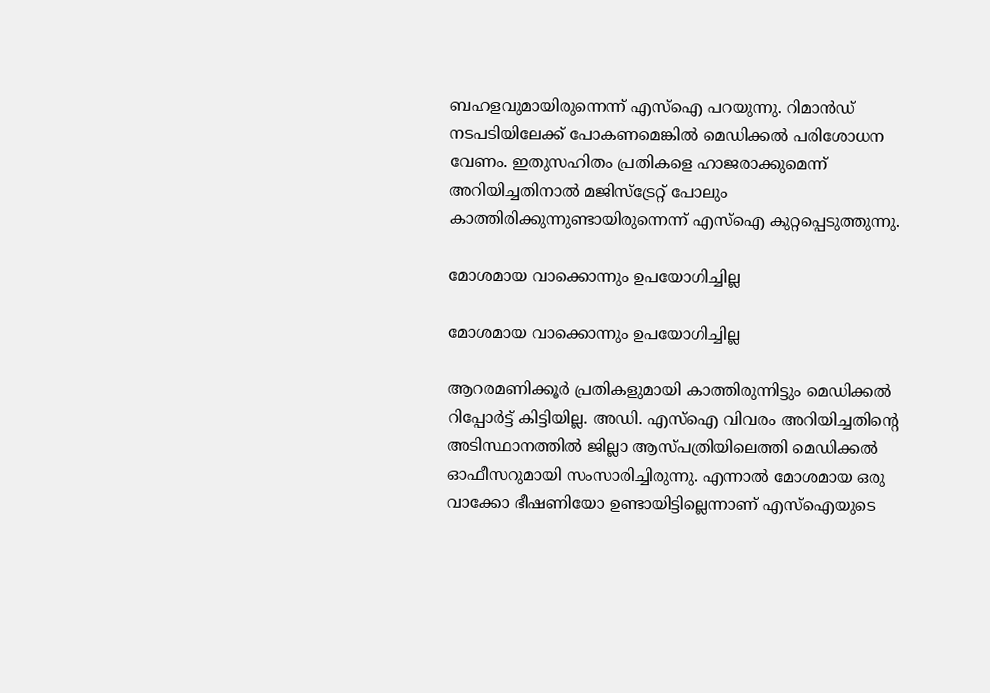ബഹളവുമായിരുന്നെന്ന് എസ്ഐ പറയുന്നു. റിമാന്‍ഡ് നടപടിയിലേക്ക് പോകണമെങ്കില്‍ മെഡിക്കല്‍ പരിശോധന വേണം. ഇതുസഹിതം പ്രതികളെ ഹാജരാക്കുമെന്ന് അറിയിച്ചതിനാല്‍ മജിസ്‌ട്രേറ്റ് പോലും കാത്തിരിക്കുന്നുണ്ടായിരുന്നെന്ന് എസ്ഐ കുറ്റപ്പെടുത്തുന്നു.

മോശമായ വാക്കൊന്നും ഉപയോഗിച്ചില്ല

മോശമായ വാക്കൊന്നും ഉപയോഗിച്ചില്ല

ആറരമണിക്കൂര്‍ പ്രതികളുമായി കാത്തിരുന്നിട്ടും മെഡിക്കല്‍ റിപ്പോര്‍ട്ട് കിട്ടിയില്ല. അഡി. എസ്ഐ വിവരം അറിയിച്ചതിന്റെ അടിസ്ഥാനത്തില്‍ ജില്ലാ ആസ്പത്രിയിലെത്തി മെഡിക്കൽ ഓഫീസറുമായി സംസാരിച്ചിരുന്നു. എന്നാൽ മോശമായ ഒരു വാക്കോ ഭീഷണിയോ ഉണ്ടായിട്ടില്ലെന്നാണ് എസ്ഐയുടെ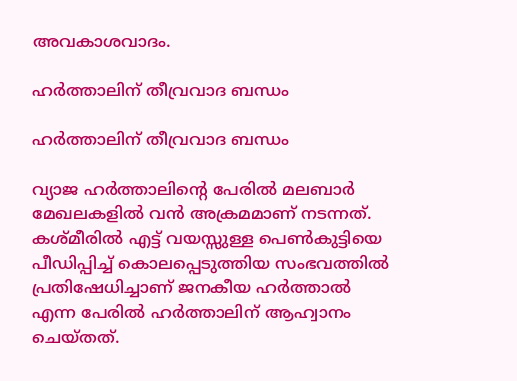അവകാശവാദം.

ഹർത്താലിന് തീവ്രവാദ ബന്ധം

ഹർത്താലിന് തീവ്രവാദ ബന്ധം

വ്യാജ ഹർത്താലിന്റെ പേരിൽ മലബാർ മേഖലകളിൽ വൻ അക്രമമാണ് നടന്നത്. കശ്മീരിൽ എട്ട് വയസ്സുള്ള പെൺകുട്ടിയെ പീഡിപ്പിച്ച് കൊലപ്പെടുത്തിയ സംഭവത്തിൽ പ്രതിഷേധിച്ചാണ് ജനകീയ ഹർത്താൽ എന്ന പേരിൽ ഹർത്താലിന് ആഹ്വാനം ചെയ്തത്.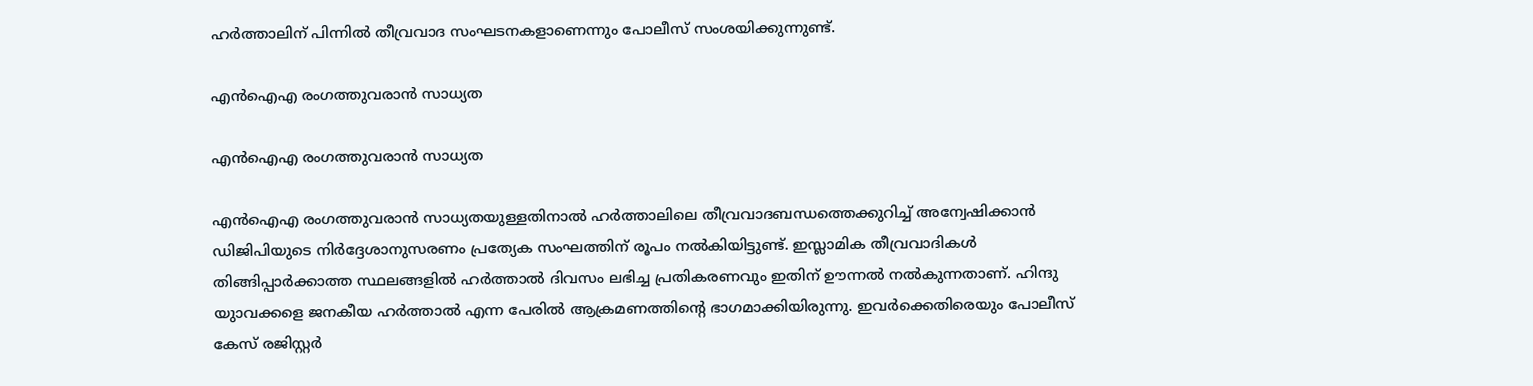ഹർത്താലിന് പിന്നിൽ തീവ്രവാദ സംഘടനകളാണെന്നും പോലീസ് സംശയിക്കുന്നുണ്ട്.

എന്‍ഐഎ രംഗത്തുവരാന്‍ സാധ്യത

എന്‍ഐഎ രംഗത്തുവരാന്‍ സാധ്യത

എന്‍ഐഎ രംഗത്തുവരാന്‍ സാധ്യതയുള്ളതിനാല്‍ ഹര്‍ത്താലിലെ തീവ്രവാദബന്ധത്തെക്കുറിച്ച്‌ അന്വേഷിക്കാന്‍ ഡിജിപിയുടെ നിര്‍ദ്ദേശാനുസരണം പ്രത്യേക സംഘത്തിന് രൂപം നല്‍കിയിട്ടുണ്ട്. ഇസ്ലാമിക തീവ്രവാദികള്‍ തിങ്ങിപ്പാര്‍ക്കാത്ത സ്ഥലങ്ങളില്‍ ഹര്‍ത്താല്‍ ദിവസം ലഭിച്ച പ്രതികരണവും ഇതിന് ഊന്നൽ നൽകുന്നതാണ്. ഹിന്ദു യുാവക്കളെ ജനകീയ ഹർത്താൽ എന്ന പേരിൽ ആക്രമണത്തിന്റെ ഭാഗമാക്കിയിരുന്നു. ഇവർക്കെതിരെയും പോലീസ് കേസ് രജിസ്റ്റർ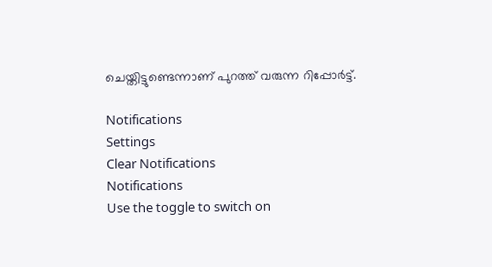ചെയ്തിട്ടുണ്ടെന്നാണ് പുറത്ത് വരുന്ന റിപ്പോർട്ട്.

Notifications
Settings
Clear Notifications
Notifications
Use the toggle to switch on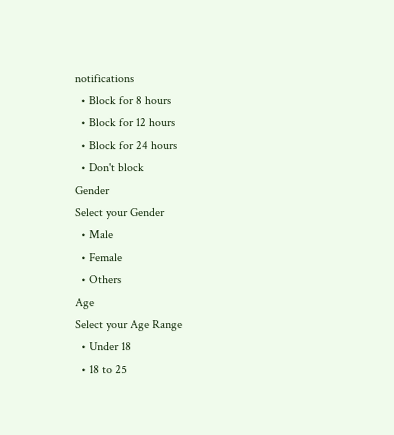notifications
  • Block for 8 hours
  • Block for 12 hours
  • Block for 24 hours
  • Don't block
Gender
Select your Gender
  • Male
  • Female
  • Others
Age
Select your Age Range
  • Under 18
  • 18 to 25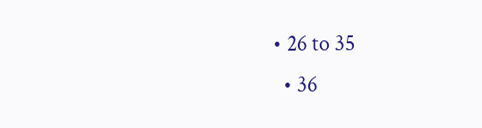• 26 to 35
  • 36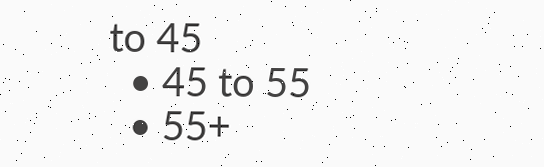to 45
  • 45 to 55
  • 55+